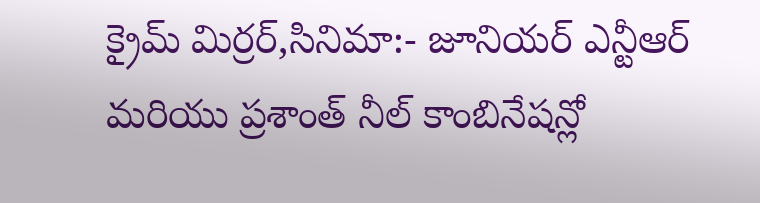క్రైమ్ మిర్రర్,సినిమా:- జూనియర్ ఎన్టీఆర్ మరియు ప్రశాంత్ నీల్ కాంబినేషన్లో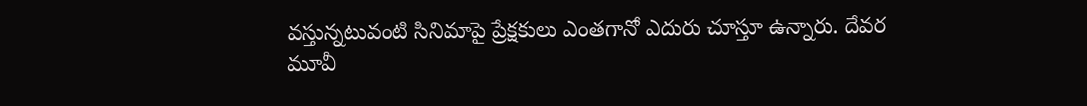వస్తున్నటువంటి సినిమాపై ప్రేక్షకులు ఎంతగానో ఎదురు చూస్తూ ఉన్నారు. దేవర మూవీ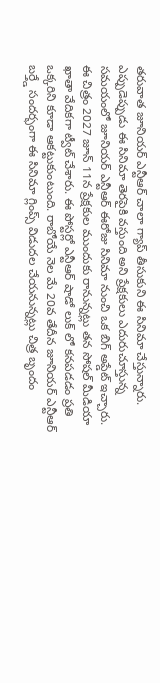తరువాత జూనియర్ ఎన్టీఆర్ చాలా గ్యాప్ తీసుకుని ఈ సినిమా చేస్తున్నారు. ఎప్పుడెప్పుడు ఈ సినిమా తెరపైకి వస్తుంది అని ప్రేక్షకులు ఎదురుచూస్తున్న సమయంలో జూనియర్ ఎన్టీఆర్ ఈరోజు సినిమా నుంచి ఒక బిగ్ అప్డేట్ ఇచ్చారు. ఈ చిత్రం 2027 జూన్ 11న ప్రేక్షకుల ముందుకు రానున్నట్లు తన సోషల్ మీడియా ఖాతా వేదికగా ట్వీట్ చేశారు. ఈ పోస్టర్లో ఎన్టీఆర్ షాడో లుక్ లో కనపడడం ప్రతి ఒక్కరిని కూడా ఆకట్టుకుంటుంది. రాబోయే నెల మే 20వ తేదీన జూనియర్ ఎన్టీఆర్ బర్త్డే సందర్భంగా ఈ సినిమా గ్లింప్స్ విడుదల చేయనున్నట్లు చిత్ర బృందం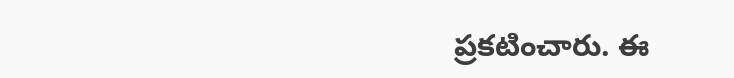ప్రకటించారు. ఈ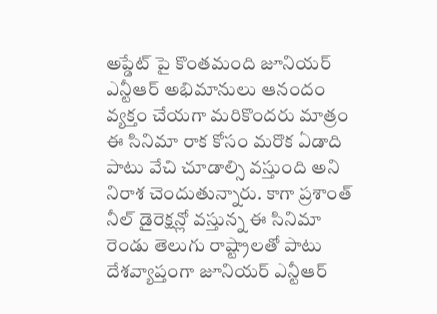అప్డేట్ పై కొంతమంది జూనియర్ ఎన్టీఆర్ అభిమానులు ఆనందం వ్యక్తం చేయగా మరికొందరు మాత్రం ఈ సినిమా రాక కోసం మరొక ఏడాది పాటు వేచి చూడాల్సి వస్తుంది అని నిరాశ చెందుతున్నారు. కాగా ప్రశాంత్ నీల్ డైరెక్షన్లో వస్తున్న ఈ సినిమా రెండు తెలుగు రాష్ట్రాలతో పాటు దేశవ్యాప్తంగా జూనియర్ ఎన్టీఆర్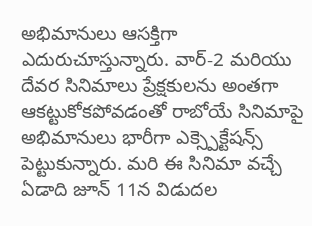అభిమానులు ఆసక్తిగా ఎదురుచూస్తున్నారు. వార్-2 మరియు దేవర సినిమాలు ప్రేక్షకులను అంతగా ఆకట్టుకోకపోవడంతో రాబోయే సినిమాపై అభిమానులు భారీగా ఎక్స్పెక్టేషన్స్ పెట్టుకున్నారు. మరి ఈ సినిమా వచ్చే ఏడాది జూన్ 11న విడుదల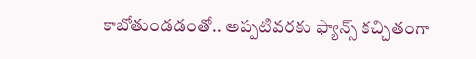కాబోతుండడంతో.. అప్పటివరకు ఫ్యాన్స్ కచ్చితంగా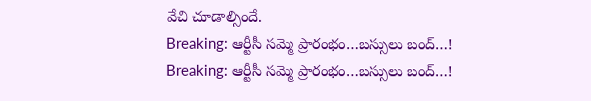వేచి చూడాల్సిందే.
Breaking: ఆర్టీసీ సమ్మె ప్రారంభం…బస్సులు బంద్…!
Breaking: ఆర్టీసీ సమ్మె ప్రారంభం…బస్సులు బంద్…!